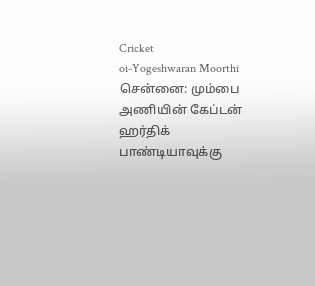Cricket
oi-Yogeshwaran Moorthi
சென்னை: மும்பை அணியின் கேப்டன் ஹர்திக் பாண்டியாவுக்கு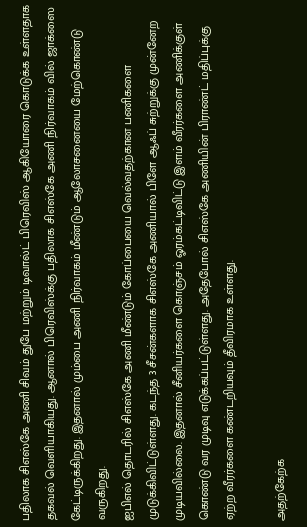பதிலாக சிஎஸ்கே அணி சிவம் துபே மற்றும் டிவால்ட் பிரெவிஸ் ஆகியோரை கொடுக்க உள்ளதாக தகவல் வெளியாகியது. ஆனால் பிரெவிஸ்க்கு பதிலாக சிஎஸ்கே அணி நிர்வாகம் வில் ஜாக்ஸை கேட்டிருக்கிறது. இதனால் மும்பை அணி நிர்வாகம் மீண்டும் ஆலோசனையை மேற்கொண்டு வருகிறது.
ஐபிஎல் தொடரில் சிஎஸ்கே அணி மீண்டும் கோப்பையை வெல்வதற்கான பணிகளை முடுக்கிவிட்டுள்ளது. கடந்த 3 சீசன்களாக சிஎஸ்கே அணியால் பிளே ஆஃப் சுற்றுக்கு முன்னேற முடியவில்லை. இதனால் சீனியர்களை கொஞ்சம் ஓரம்கட்டிவிட்டு இளம் வீரர்களை அணிக்குள் கொண்டு வர முடிவு எடுக்கப்பட்டுள்ளது. அதேபோல் சிஎஸ்கே அணியின் பிராண்ட் மதிப்புக்கு ஏற்ற வீரர்களை கண்டறியவும் தீவிரமாக உள்ளது.

அதற்கேற்க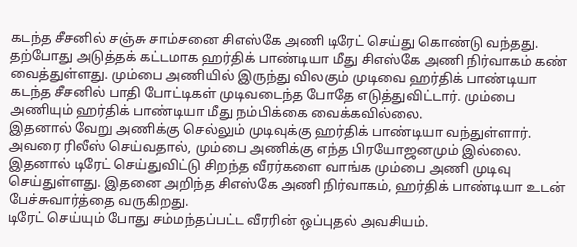கடந்த சீசனில் சஞ்சு சாம்சனை சிஎஸ்கே அணி டிரேட் செய்து கொண்டு வந்தது. தற்போது அடுத்தக் கட்டமாக ஹர்திக் பாண்டியா மீது சிஎஸ்கே அணி நிர்வாகம் கண் வைத்துள்ளது. மும்பை அணியில் இருந்து விலகும் முடிவை ஹர்திக் பாண்டியா கடந்த சீசனில் பாதி போட்டிகள் முடிவடைந்த போதே எடுத்துவிட்டார். மும்பை அணியும் ஹர்திக் பாண்டியா மீது நம்பிக்கை வைக்கவில்லை.
இதனால் வேறு அணிக்கு செல்லும் முடிவுக்கு ஹர்திக் பாண்டியா வந்துள்ளார். அவரை ரிலீஸ் செய்வதால், மும்பை அணிக்கு எந்த பிரயோஜனமும் இல்லை. இதனால் டிரேட் செய்துவிட்டு சிறந்த வீரர்களை வாங்க மும்பை அணி முடிவு செய்துள்ளது. இதனை அறிந்த சிஎஸ்கே அணி நிர்வாகம், ஹர்திக் பாண்டியா உடன் பேச்சுவார்த்தை வருகிறது.
டிரேட் செய்யும் போது சம்மந்தப்பட்ட வீரரின் ஒப்புதல் அவசியம்.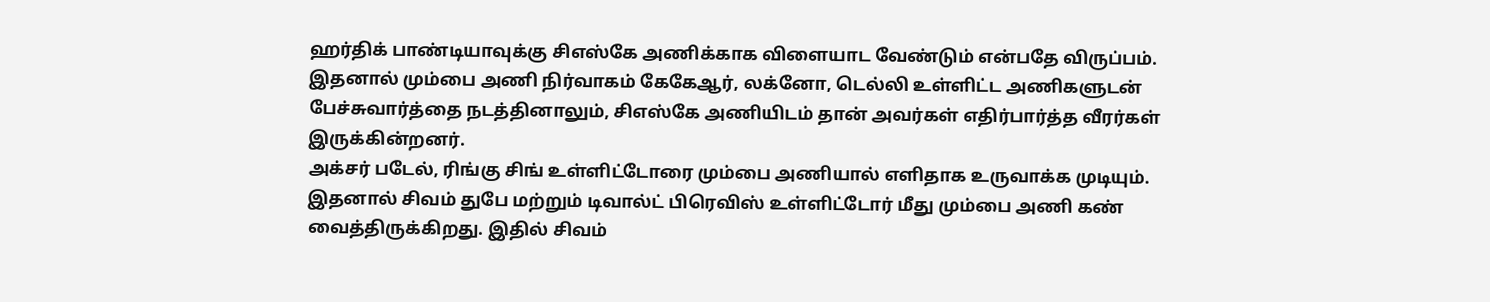ஹர்திக் பாண்டியாவுக்கு சிஎஸ்கே அணிக்காக விளையாட வேண்டும் என்பதே விருப்பம். இதனால் மும்பை அணி நிர்வாகம் கேகேஆர், லக்னோ, டெல்லி உள்ளிட்ட அணிகளுடன் பேச்சுவார்த்தை நடத்தினாலும், சிஎஸ்கே அணியிடம் தான் அவர்கள் எதிர்பார்த்த வீரர்கள் இருக்கின்றனர்.
அக்சர் படேல், ரிங்கு சிங் உள்ளிட்டோரை மும்பை அணியால் எளிதாக உருவாக்க முடியும். இதனால் சிவம் துபே மற்றும் டிவால்ட் பிரெவிஸ் உள்ளிட்டோர் மீது மும்பை அணி கண் வைத்திருக்கிறது. இதில் சிவம்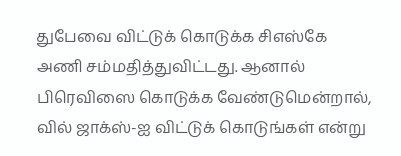துபேவை விட்டுக் கொடுக்க சிஎஸ்கே அணி சம்மதித்துவிட்டது. ஆனால் பிரெவிஸை கொடுக்க வேண்டுமென்றால், வில் ஜாக்ஸ்-ஐ விட்டுக் கொடுங்கள் என்று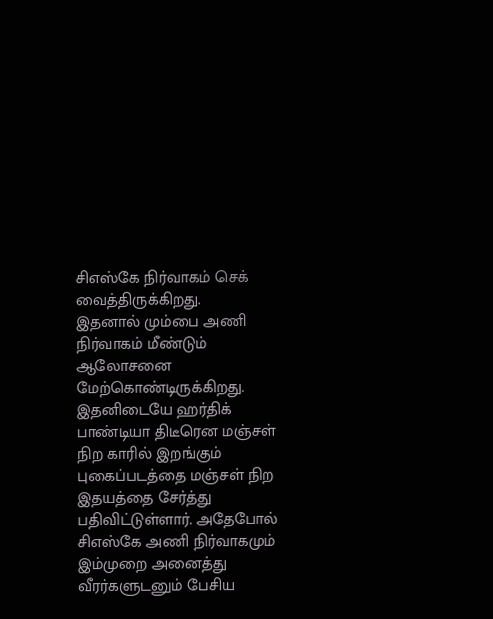சிஎஸ்கே நிர்வாகம் செக் வைத்திருக்கிறது.
இதனால் மும்பை அணி நிர்வாகம் மீண்டும் ஆலோசனை மேற்கொண்டிருக்கிறது. இதனிடையே ஹர்திக் பாண்டியா திடீரென மஞ்சள் நிற காரில் இறங்கும் புகைப்படத்தை மஞ்சள் நிற இதயத்தை சேர்த்து பதிவிட்டுள்ளார். அதேபோல் சிஎஸ்கே அணி நிர்வாகமும் இம்முறை அனைத்து வீரர்களுடனும் பேசிய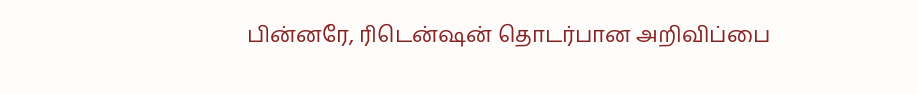பின்னரே, ரிடென்ஷன் தொடர்பான அறிவிப்பை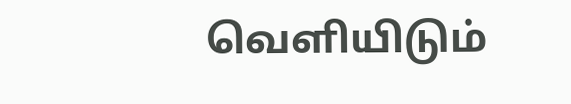வெளியிடும்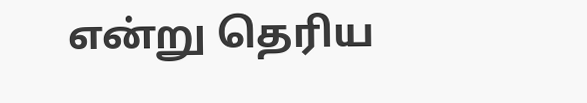என்று தெரிய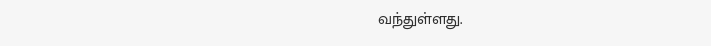வந்துள்ளது.